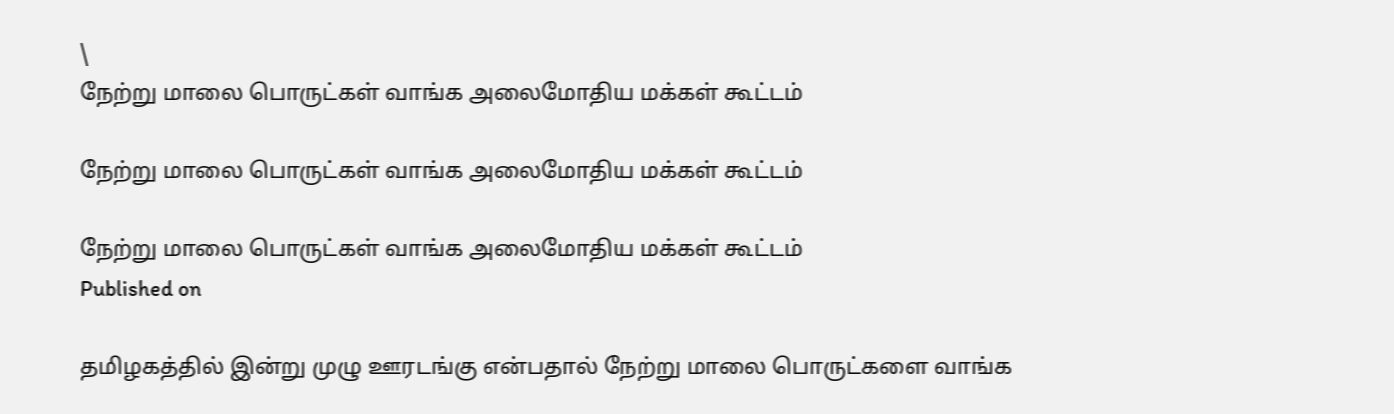\
நேற்று மாலை பொருட்கள் வாங்க அலைமோதிய மக்கள் கூட்டம்

நேற்று மாலை பொருட்கள் வாங்க அலைமோதிய மக்கள் கூட்டம்

நேற்று மாலை பொருட்கள் வாங்க அலைமோதிய மக்கள் கூட்டம்
Published on

தமிழகத்தில் இன்று முழு ஊரடங்கு என்பதால் நேற்று மாலை பொருட்களை வாங்க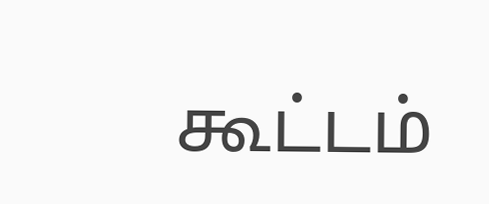கூட்டம்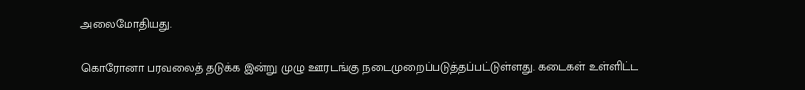அலைமோதியது.

கொரோனா பரவலைத் தடுக்க இன்று முழு ஊரடங்கு நடைமுறைப்படுத்தப்பட்டுள்ளது. கடைகள் உள்ளிட்ட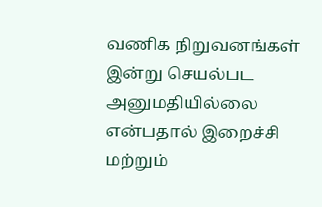வணிக நிறுவனங்கள் இன்று செயல்பட அனுமதியில்லை என்பதால் இறைச்சி மற்றும்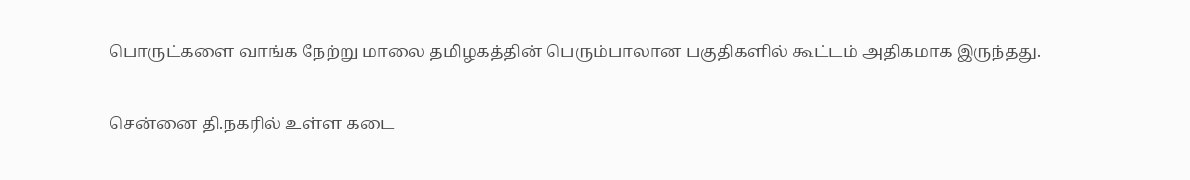பொருட்களை வாங்க நேற்று மாலை தமிழகத்தின் பெரும்பாலான பகுதிகளில் கூட்டம் அதிகமாக இருந்தது.

சென்னை தி.நகரில் உள்ள கடை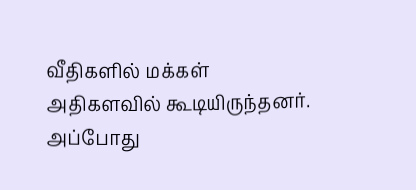வீதிகளில் மக்கள் அதிகளவில் கூடியிருந்தனர். அப்போது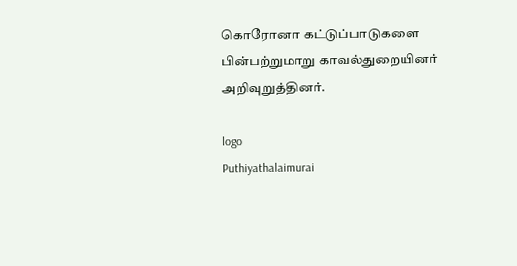கொரோனா கட்டுப்பாடுகளை பின்பற்றுமாறு காவல்துறையினர் அறிவுறுத்தினர்.

logo
Puthiyathalaimurai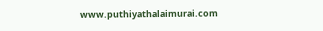www.puthiyathalaimurai.com